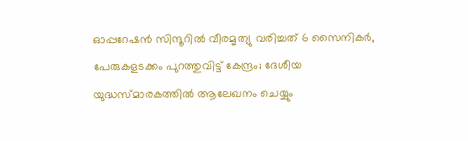ഓപ്പറേഷൻ സിന്ദൂറിൽ വീരമൃത്യു വരിച്ചത് 6 സൈനികർ, പേരുകളടക്കം പുറത്തുവിട്ട് കേന്ദ്രം; ദേശീയ യുദ്ധസ്മാരകത്തിൽ ആലേഖനം ചെയ്യും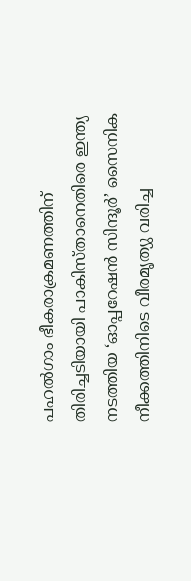പഹൽഗാം ഭീകരാക്രമണത്തിന് തിരിച്ചടിയായി പാകിസ്താനെതിരെ ഇന്ത്യ നടത്തിയ ‘ഓപ്പറേഷൻ സിന്ദൂർ’ സൈനിക നീക്കത്തിനിടെ വീരമൃത്യു വരിച്ച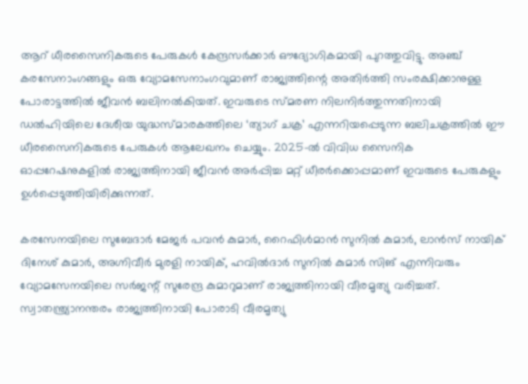ആറ് ധീരസൈനികരുടെ പേരുകൾ കേന്ദ്രസർക്കാർ ഔദ്യോഗികമായി പുറത്തുവിട്ടു. അഞ്ച് കരസേനാംഗങ്ങളും ഒരു വ്യോമസേനാംഗവുമാണ് രാജ്യത്തിന്റെ അതിർത്തി സംരക്ഷിക്കാനുള്ള പോരാട്ടത്തിൽ ജീവൻ ബലിനൽകിയത്. ഇവരുടെ സ്മരണ നിലനിർത്തുന്നതിനായി ഡൽഹിയിലെ ദേശീയ യുദ്ധസ്മാരകത്തിലെ ‘ത്യാഗ് ചക്ര’ എന്നറിയപ്പെടുന്ന ബലിചക്രത്തിൽ ഈ ധീരസൈനികരുടെ പേരുകൾ ആലേഖനം ചെയ്യും. 2025-ൽ വിവിധ സൈനിക ഓപ്പറേഷനുകളിൽ രാജ്യത്തിനായി ജീവൻ അർപ്പിച്ച മറ്റ് ധീരർക്കൊപ്പമാണ് ഇവരുടെ പേരുകളും ഉൾപ്പെടുത്തിയിരിക്കുന്നത്.

കരസേനയിലെ സുബേദാർ മേജർ പവൻ കുമാർ, റൈഫിൾമാൻ സുനിൽ കുമാർ, ലാൻസ് നായിക് ദിനേശ് കുമാർ, അഗ്നിവീർ മുരളി നായിക്, ഹവിൽദാർ സുനിൽ കുമാർ സിങ് എന്നിവരും വ്യോമസേനയിലെ സർജന്റ് സുരേന്ദ്ര കുമാറുമാണ് രാജ്യത്തിനായി വീരമൃത്യു വരിച്ചത്. സ്വാതന്ത്ര്യാനന്തരം രാജ്യത്തിനായി പോരാടി വീരമൃത്യു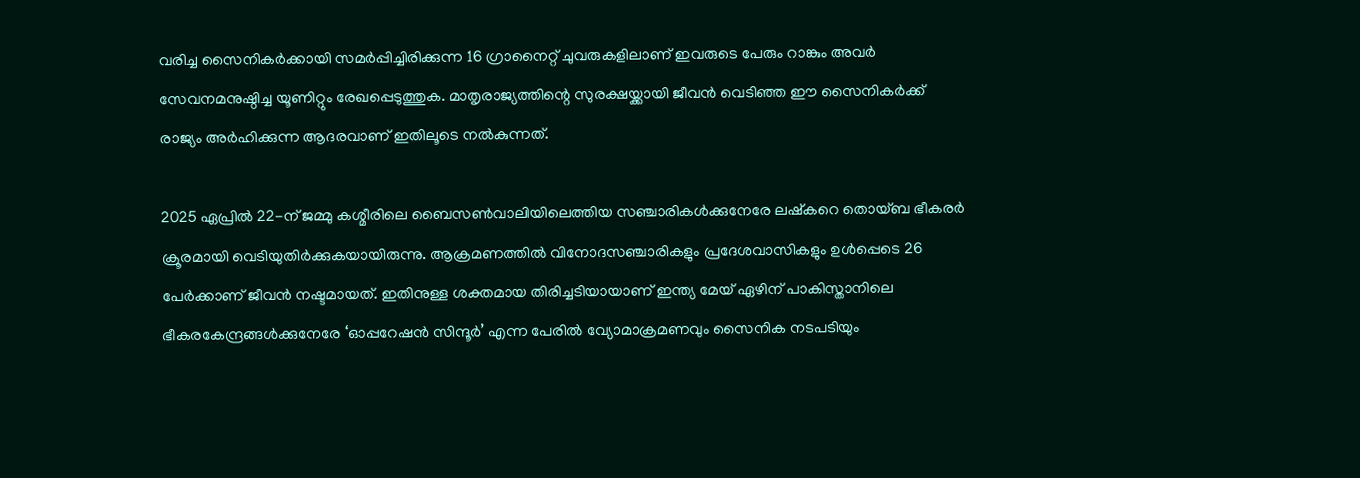വരിച്ച സൈനികർക്കായി സമർപ്പിച്ചിരിക്കുന്ന 16 ഗ്രാനൈറ്റ് ചുവരുകളിലാണ് ഇവരുടെ പേരും റാങ്കും അവർ സേവനമനുഷ്ഠിച്ച യൂണിറ്റും രേഖപ്പെടുത്തുക. മാതൃരാജ്യത്തിന്റെ സുരക്ഷയ്ക്കായി ജീവൻ വെടിഞ്ഞ ഈ സൈനികർക്ക് രാജ്യം അർഹിക്കുന്ന ആദരവാണ് ഇതിലൂടെ നൽകുന്നത്.

2025 ഏപ്രിൽ 22-ന് ജമ്മു കശ്മീരിലെ ബൈസൺവാലിയിലെത്തിയ സഞ്ചാരികൾക്കുനേരേ ലഷ്‌കറെ തൊയ്ബ ഭീകരർ ക്രൂരമായി വെടിയുതിർക്കുകയായിരുന്നു. ആക്രമണത്തിൽ വിനോദസഞ്ചാരികളും പ്രദേശവാസികളും ഉൾപ്പെടെ 26 പേർക്കാണ് ജീവൻ നഷ്ടമായത്. ഇതിനുള്ള ശക്തമായ തിരിച്ചടിയായാണ് ഇന്ത്യ മേയ് ഏഴിന് പാകിസ്താനിലെ ഭീകരകേന്ദ്രങ്ങൾക്കുനേരേ ‘ഓപ്പറേഷൻ സിന്ദൂർ’ എന്ന പേരിൽ വ്യോമാക്രമണവും സൈനിക നടപടിയും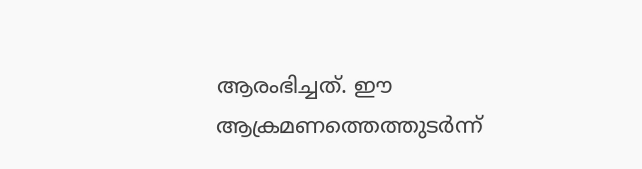ആരംഭിച്ചത്. ഈ ആക്രമണത്തെത്തുടർന്ന്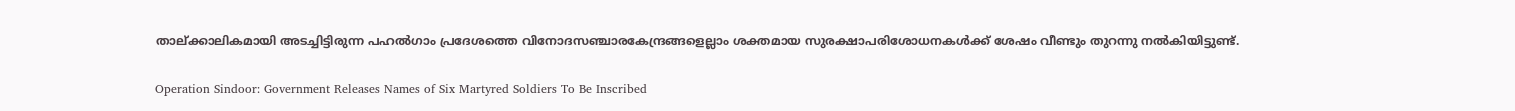താല്ക്കാലികമായി അടച്ചിട്ടിരുന്ന പഹൽഗാം പ്രദേശത്തെ വിനോദസഞ്ചാരകേന്ദ്രങ്ങളെല്ലാം ശക്തമായ സുരക്ഷാപരിശോധനകൾക്ക് ശേഷം വീണ്ടും തുറന്നു നൽകിയിട്ടുണ്ട്.

Operation Sindoor: Government Releases Names of Six Martyred Soldiers To Be Inscribed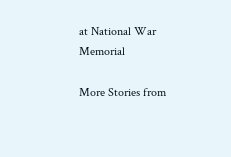at National War Memorial

More Stories from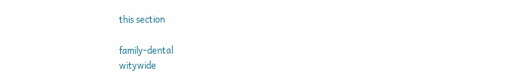this section

family-dental
witywide